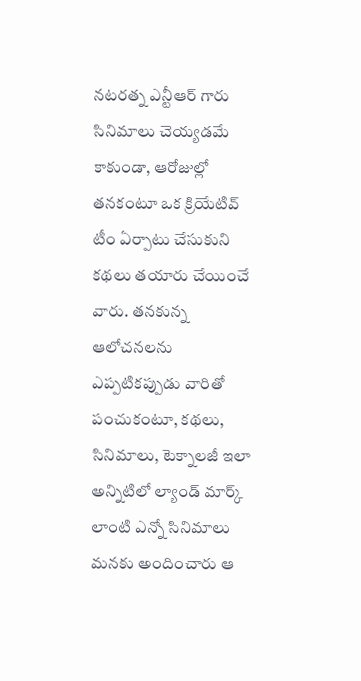నటరత్న ఎన్టీఆర్ గారు సినిమాలు చెయ్యడమే కాకుండా, ఆరోజుల్లో తనకంటూ ఒక క్రియేటివ్ టీం ఏర్పాటు చేసుకుని కథలు తయారు చేయించే వారు. తనకున్న ఆలోచనలను ఎప్పటికప్పుడు వారితో పంచుకంటూ, కథలు, సినిమాలు, టెక్నాలజీ ఇలా అన్నిటిలో ల్యాండ్ మార్క్ లాంటి ఎన్నో సినిమాలు మనకు అందించారు ఆ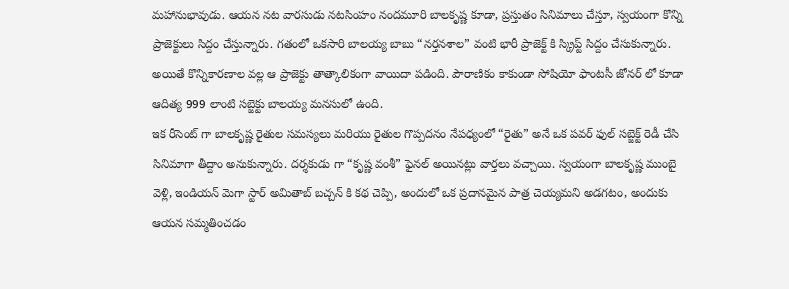మహానుభావుడు. ఆయన నట వారసుడు నటసింహం నందమూరి బాలకృష్ణ కూడా, ప్రస్తుతం సినిమాలు చేస్తూ, స్వయంగా కొన్ని ప్రాజెక్టులు సిద్దం చేస్తున్నారు. గతంలో ఒకసారి బాలయ్య బాబు “నర్తనశాల” వంటి భారీ ప్రాజెక్ట్ కి స్క్రిప్ట్ సిద్దం చేసుకున్నారు. అయితే కొన్నికారణాల వల్ల ఆ ప్రాజెక్టు తాత్కాలికంగా వాయిదా పడింది. పౌరాణికం కాకుండా సోషియో ఫాంటసీ జోనర్ లో కూడా ఆదిత్య 999 లాంటి సబ్జెక్టు బాలయ్య మనసులో ఉంది.
ఇక రీసెంట్ గా బాలకృష్ణ రైతుల సమస్యలు మరియు రైతుల గొప్పదనం నేపధ్యంలో “రైతు” అనే ఒక పవర్ ఫుల్ సబ్జెక్ట్ రెడీ చేసి సినిమాగా తీద్దాం అనుకున్నారు. దర్శకుడు గా “కృష్ణ వంశీ” ఫైనల్ అయినట్లు వార్తలు వచ్చాయి. స్వయంగా బాలకృష్ణ ముంబై వెళ్లి, ఇండియన్ మెగా స్టార్ అమితాబ్ బచ్చన్ కి కథ చెప్పి, అందులో ఒక ప్రదానమైన పాత్ర చెయ్యమని అడగటం, అందుకు ఆయన సమ్మతించడం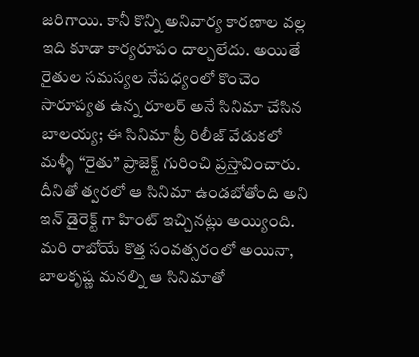జరిగాయి. కానీ కొన్ని అనివార్య కారణాల వల్ల ఇది కూడా కార్యరూపం దాల్చలేదు. అయితే రైతుల సమస్యల నేపధ్యంలో కొంచెం సారూప్యత ఉన్న రూలర్ అనే సినిమా చేసిన బాలయ్య; ఈ సినిమా ప్రీ రిలీజ్ వేడుకలో మళ్ళీ “రైతు” ప్రాజెక్ట్ గురించి ప్రస్తావించారు. దీనితో త్వరలో ఆ సినిమా ఉండబోతోంది అని ఇన్ డైరెక్ట్ గా హింట్ ఇచ్చినట్లు అయ్యింది.
మరి రాబోయే కొత్త సంవత్సరంలో అయినా, బాలకృష్ణ మనల్ని ఆ సినిమాతో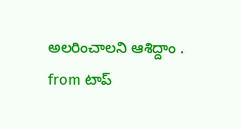అలరించాలని ఆశిద్దాం .
from టాప్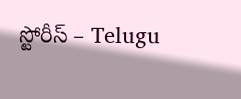స్టోరీస్ – Telugu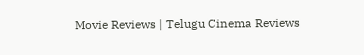Movie Reviews | Telugu Cinema Reviews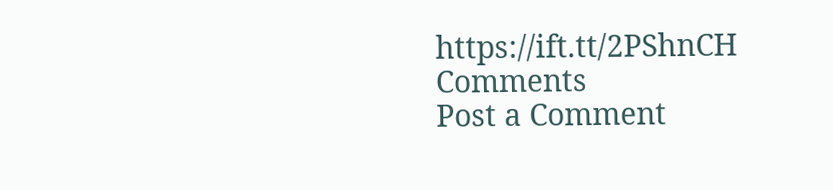https://ift.tt/2PShnCH
Comments
Post a Comment